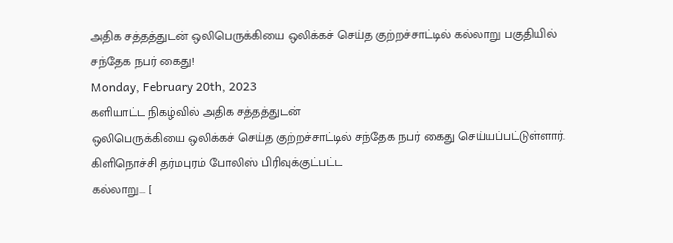அதிக சத்தத்துடன் ஒலிபெருக்கியை ஒலிக்கச் செய்த குற்றச்சாட்டில் கல்லாறு பகுதியில் சந்தேக நபர் கைது!
Monday, February 20th, 2023
களியாட்ட நிகழ்வில் அதிக சத்தத்துடன்
ஒலிபெருக்கியை ஒலிக்கச் செய்த குற்றச்சாட்டில் சந்தேக நபர் கைது செய்யப்பட்டுள்ளார்.
கிளிநொச்சி தர்மபுரம் போலிஸ் பிரிவுக்குட்பட்ட
கல்லாறு... [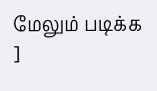மேலும் படிக்க ]